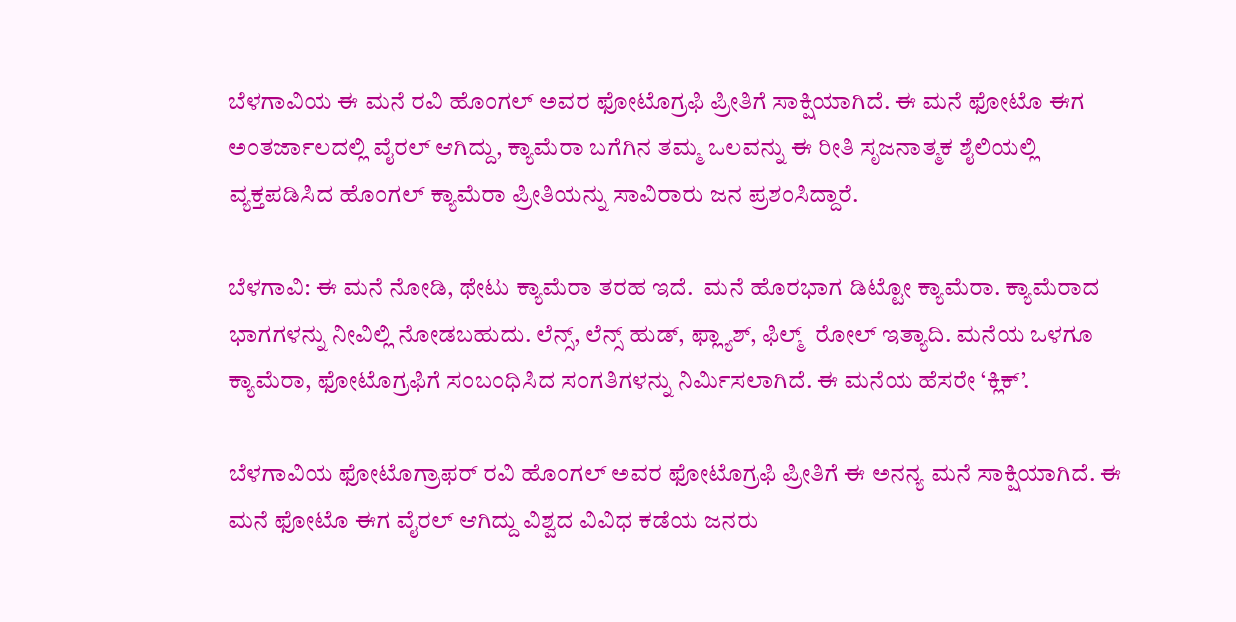ಬೆಳಗಾವಿಯ ಈ ಮನೆ ರವಿ ಹೊಂಗಲ್ ಅವರ ಫೋಟೊಗ್ರಫಿ ಪ್ರೀತಿಗೆ ಸಾಕ್ಷಿಯಾಗಿದೆ. ಈ ಮನೆ ಫೋಟೊ ಈಗ ಅಂತರ್ಜಾಲದಲ್ಲಿ ವೈರಲ್ ಆಗಿದ್ದು, ಕ್ಯಾಮೆರಾ ಬಗೆಗಿನ ತಮ್ಮ ಒಲವನ್ನು ಈ ರೀತಿ ಸೃಜನಾತ್ಮಕ ಶೈಲಿಯಲ್ಲಿ ವ್ಯಕ್ತಪಡಿಸಿದ ಹೊಂಗಲ್ ಕ್ಯಾಮೆರಾ ಪ್ರೀತಿಯನ್ನು ಸಾವಿರಾರು ಜನ ಪ್ರಶಂಸಿದ್ದಾರೆ.

ಬೆಳಗಾವಿ: ಈ ಮನೆ ನೋಡಿ, ಥೇಟು ಕ್ಯಾಮೆರಾ ತರಹ ಇದೆ.  ಮನೆ ಹೊರಭಾಗ ಡಿಟ್ಟೋ ಕ್ಯಾಮೆರಾ. ಕ್ಯಾಮೆರಾದ ಭಾಗಗಳನ್ನು ನೀವಿಲ್ಲಿ ನೋಡಬಹುದು. ಲೆನ್ಸ್, ಲೆನ್ಸ್ ಹುಡ್, ಫ್ಲ್ಯಾಶ್, ಫಿಲ್ಮ್  ರೋಲ್ ಇತ್ಯಾದಿ. ಮನೆಯ ಒಳಗೂ ಕ್ಯಾಮೆರಾ, ಫೋಟೊಗ್ರಫಿಗೆ ಸಂಬಂಧಿಸಿದ ಸಂಗತಿಗಳನ್ನು ನಿರ್ಮಿಸಲಾಗಿದೆ. ಈ ಮನೆಯ ಹೆಸರೇ ‘ಕ್ಲಿಕ್’.

ಬೆಳಗಾವಿಯ ಫೋಟೊಗ್ರಾಫರ್ ರವಿ ಹೊಂಗಲ್ ಅವರ ಫೋಟೊಗ್ರಫಿ ಪ್ರೀತಿಗೆ ಈ ಅನನ್ಯ ಮನೆ ಸಾಕ್ಷಿಯಾಗಿದೆ. ಈ ಮನೆ ಫೋಟೊ ಈಗ ವೈರಲ್ ಆಗಿದ್ದು ವಿಶ್ವದ ವಿವಿಧ ಕಡೆಯ ಜನರು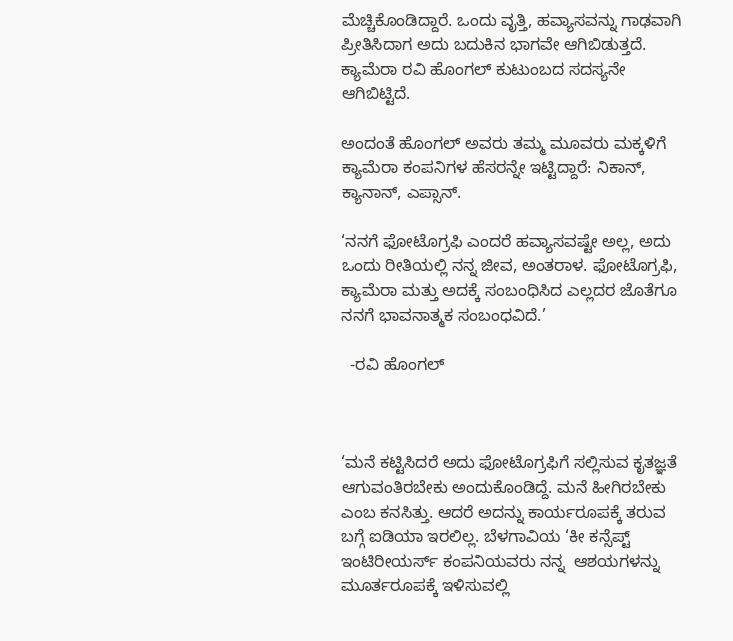ಮೆಚ್ಚಿಕೊಂಡಿದ್ದಾರೆ. ಒಂದು ವೃತ್ತಿ, ಹವ್ಯಾಸವನ್ನು ಗಾಢವಾಗಿ ಪ್ರೀತಿಸಿದಾಗ ಅದು ಬದುಕಿನ ಭಾಗವೇ ಆಗಿಬಿಡುತ್ತದೆ. ಕ್ಯಾಮೆರಾ ರವಿ ಹೊಂಗಲ್ ಕುಟುಂಬದ ಸದಸ್ಯನೇ ಆಗಿಬಿಟ್ಟಿದೆ.

ಅಂದಂತೆ ಹೊಂಗಲ್ ಅವರು ತಮ್ಮ ಮೂವರು ಮಕ್ಕಳಿಗೆ ಕ್ಯಾಮೆರಾ ಕಂಪನಿಗಳ ಹೆಸರನ್ನೇ ಇಟ್ಟಿದ್ದಾರೆ: ನಿಕಾನ್, ಕ್ಯಾನಾನ್, ಎಪ್ಸಾನ್.

‘ನನಗೆ ಫೋಟೊಗ್ರಫಿ ಎಂದರೆ ಹವ್ಯಾಸವಷ್ಟೇ ಅಲ್ಲ, ಅದು ಒಂದು ರೀತಿಯಲ್ಲಿ ನನ್ನ ಜೀವ, ಅಂತರಾಳ. ಫೋಟೊಗ್ರಫಿ, ಕ್ಯಾಮೆರಾ ಮತ್ತು ಅದಕ್ಕೆ ಸಂಬಂಧಿಸಿದ ಎಲ್ಲದರ ಜೊತೆಗೂ ನನಗೆ ಭಾವನಾತ್ಮಕ ಸಂಬಂಧವಿದೆ.’

  -ರವಿ ಹೊಂಗಲ್



‘ಮನೆ ಕಟ್ಟಿಸಿದರೆ ಅದು ಫೋಟೊಗ್ರಫಿಗೆ ಸಲ್ಲಿಸುವ ಕೃತಜ್ಞತೆ ಆಗುವಂತಿರಬೇಕು ಅಂದುಕೊಂಡಿದ್ದೆ. ಮನೆ ಹೀಗಿರಬೇಕು ಎಂಬ ಕನಸಿತ್ತು. ಆದರೆ ಅದನ್ನು ಕಾರ್ಯರೂಪಕ್ಕೆ ತರುವ ಬಗ್ಗೆ ಐಡಿಯಾ ಇರಲಿಲ್ಲ. ಬೆಳಗಾವಿಯ ‘ಕೀ ಕನ್ಸೆಪ್ಟ್ ಇಂಟಿರೀಯರ್ಸ್ ಕಂಪನಿಯವರು ನನ್ನ  ಆಶಯಗಳನ್ನು ಮೂರ್ತರೂಪಕ್ಕೆ ಇಳಿಸುವಲ್ಲಿ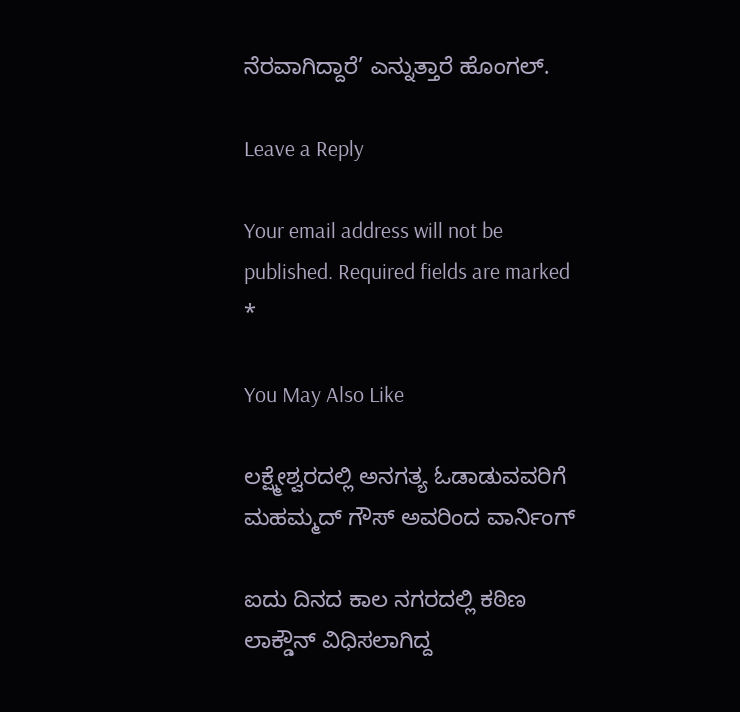ನೆರವಾಗಿದ್ದಾರೆ’ ಎನ್ನುತ್ತಾರೆ ಹೊಂಗಲ್.

Leave a Reply

Your email address will not be published. Required fields are marked *

You May Also Like

ಲಕ್ಷ್ಮೇಶ್ವರದಲ್ಲಿ ಅನಗತ್ಯ ಓಡಾಡುವವರಿಗೆ ಮಹಮ್ಮದ್ ಗೌಸ್ ಅವರಿಂದ ವಾರ್ನಿಂಗ್

ಐದು ದಿನದ ಕಾಲ ನಗರದಲ್ಲಿ ಕಠಿಣ ಲಾಕ್ಡೌನ್ ವಿಧಿಸಲಾಗಿದ್ದ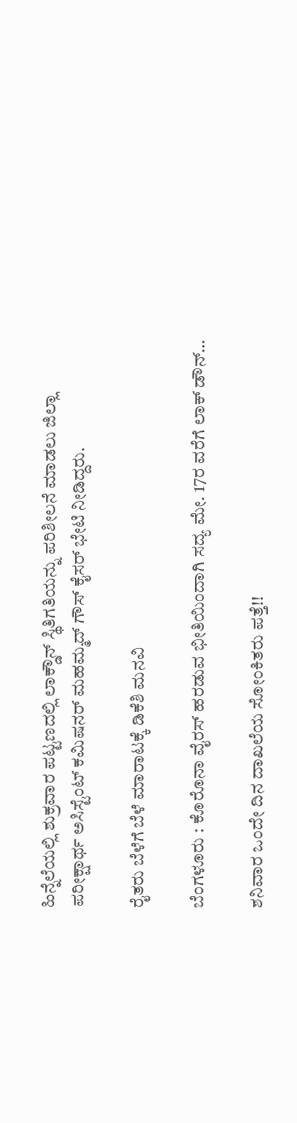ಹಿನ್ನೆಲೆಯಲ್ಲಿ ಶುಕ್ರವಾರ ಪಟ್ಟಣದಲ್ಲಿ ಲಾಕ್ಡೌನ್ ಸ್ಥಿತಿಗತಿಯನ್ನು ಪರಿಶೀಲನೆ ಮಾಡಲು ಜಿಲ್ಲಾ ಪರೀಕ್ಷಾರ್ಥ ಅಸಿಸ್ಟೆಂಟ್ ಕಮಿಷನರ್ ಮಹಮ್ಮದ್ ಗೌಸ್ ಕೈಸರ್ ಭೇಟಿ ನೀಡಿದ್ದರು.

ರೈತರು ಬೆಳೆಗೆ ಬೆಳೆ ಮಾರಾಟಕ್ಕೆ ಡಿಕೆಶಿ ಮನವಿ

ಬೆಂಗಳೂರು : ಕೊರೊನಾ ವೈರಸ್ ಹರಡುವ ಭೀತಿಯಿಂದಾಗಿ ಸದ್ಯ ಮೇ. 17ರ ವರೆಗೆ ಲಾಕ್ ಡೌನ್…

ಶನಿವಾರ ಒಂದೇ ದಿನ ದಾಖಲೆಯ ಸೋಂಕಿತರು ಪತ್ತೆ!!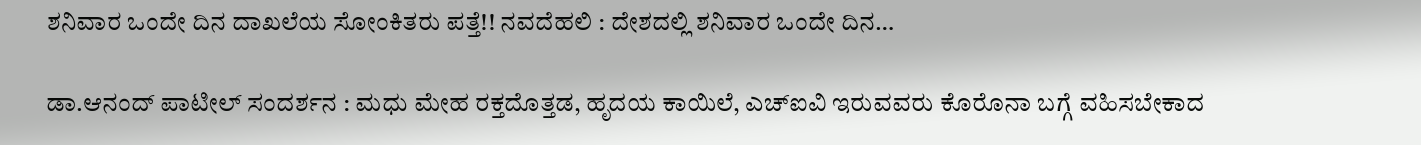ಶನಿವಾರ ಒಂದೇ ದಿನ ದಾಖಲೆಯ ಸೋಂಕಿತರು ಪತ್ತೆ!! ನವದೆಹಲಿ : ದೇಶದಲ್ಲಿ ಶನಿವಾರ ಒಂದೇ ದಿನ…

ಡಾ.ಆನಂದ್ ಪಾಟೀಲ್ ಸಂದರ್ಶನ : ಮಧು ಮೇಹ ರಕ್ತದೊತ್ತಡ, ಹೃದಯ ಕಾಯಿಲೆ, ಎಚ್‌ಐವಿ ಇರುವವರು ಕೊರೊನಾ ಬಗ್ಗೆ ವಹಿಸಬೇಕಾದ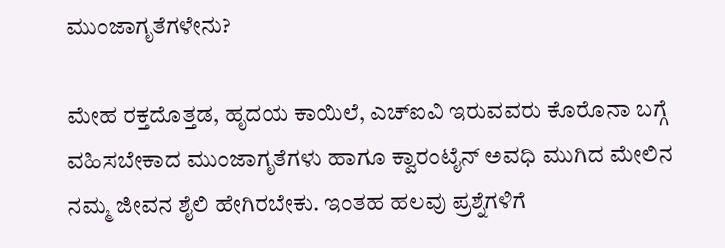ಮುಂಜಾಗೃತೆಗಳೇನು?

ಮೇಹ ರಕ್ತದೊತ್ತಡ, ಹೃದಯ ಕಾಯಿಲೆ, ಎಚ್‌ಐವಿ ಇರುವವರು ಕೊರೊನಾ ಬಗ್ಗೆ ವಹಿಸಬೇಕಾದ ಮುಂಜಾಗೃತೆಗಳು ಹಾಗೂ ಕ್ವಾರಂಟೈನ್ ಅವಧಿ ಮುಗಿದ ಮೇಲಿನ ನಮ್ಮ ಜೀವನ ಶೈಲಿ ಹೇಗಿರಬೇಕು. ಇಂತಹ ಹಲವು ಪ್ರಶ್ನೆಗಳಿಗೆ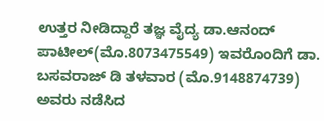ಉತ್ತರ ನೀಡಿದ್ದಾರೆ ತಜ್ಞ ವೈದ್ಯ ಡಾ.ಆನಂದ್ ಪಾಟೀಲ್(ಮೊ.8073475549) ಇವರೊಂದಿಗೆ ಡಾ. ಬಸವರಾಜ್ ಡಿ ತಳವಾರ (ಮೊ.9148874739) ಅವರು ನಡೆಸಿದ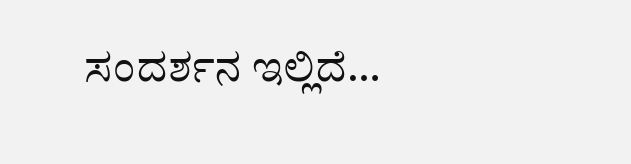ಸಂದರ್ಶನ ಇಲ್ಲಿದೆ…